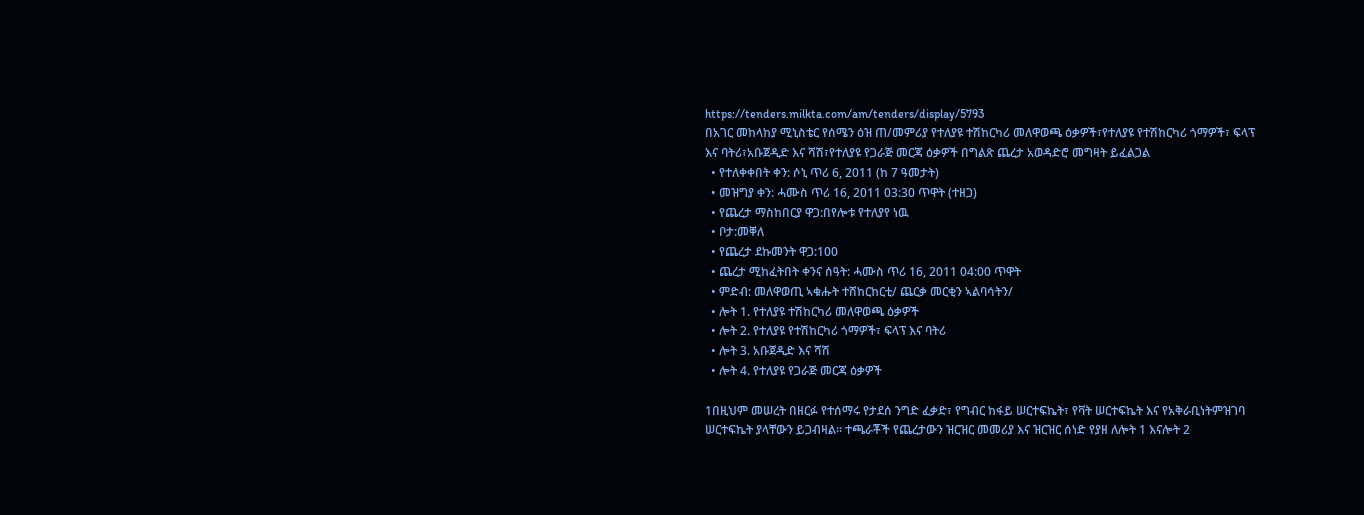https://tenders.milkta.com/am/tenders/display/5793
በአገር መከላከያ ሚኒስቴር የሰሜን ዕዝ ጠ/መምሪያ የተለያዩ ተሽከርካሪ መለዋወጫ ዕቃዎች፣የተለያዩ የተሽከርካሪ ጎማዎች፣ ፍላፕ እና ባትሪ፣አቡጀዲድ እና ሻሽ፣የተለያዩ የጋራጅ መርጃ ዕቃዎች በግልጽ ጨረታ አወዳድሮ መግዛት ይፈልጋል
  • የተለቀቀበት ቀን: ሶኒ ጥሪ 6, 2011 (ከ 7 ዓመታት)
  • መዝግያ ቀን: ሓሙስ ጥሪ 16, 2011 03:30 ጥዋት (ተዘጋ)
  • የጨረታ ማስከበርያ ዋጋ:በየሎቱ የተለያየ ነዉ
  • ቦታ:መቐለ
  • የጨረታ ደኩመንት ዋጋ:100
  • ጨረታ ሚከፈትበት ቀንና ሰዓት: ሓሙስ ጥሪ 16, 2011 04:00 ጥዋት
  • ምድብ: መለዋወጢ ኣቁሑት ተሸከርከርቲ/ ጨርቃ መርቂን ኣልባሳትን/
  • ሎት 1. የተለያዩ ተሽከርካሪ መለዋወጫ ዕቃዎች
  • ሎት 2. የተለያዩ የተሽከርካሪ ጎማዎች፣ ፍላፕ እና ባትሪ
  • ሎት 3. አቡጀዲድ እና ሻሽ
  • ሎት 4. የተለያዩ የጋራጅ መርጃ ዕቃዎች

1በዚህም መሠረት በዘርፉ የተሰማሩ የታደሰ ንግድ ፈቃድ፣ የግብር ከፋይ ሠርተፍኬት፣ የቫት ሠርተፍኬት እና የአቅራቢነትምዝገባ ሠርተፍኬት ያላቸውን ይጋብዛል፡፡ ተጫራቾች የጨረታውን ዝርዝር መመሪያ እና ዝርዝር ሰነድ የያዘ ለሎት 1 እናሎት 2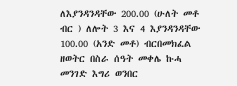ለእያንዳንዳቸው 200.00 (ሁለት መቶ ብር ) ለሎት 3 እና 4 እያንዳንዳቸው 100.00 (አንድ መቶ) ብርበመክፈል ዘወትር በስራ ሰዓት መቀሌ ኩሓ መንገድ እግሪ ወንበር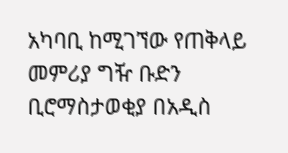አካባቢ ከሚገኘው የጠቅላይ መምሪያ ግዥ ቡድን ቢሮማስታወቂያ በአዲስ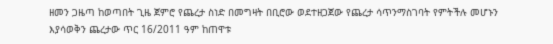ዘመን ጋዜጣ ከወጣበት ጊዜ ጀምሮ የጨረታ ስነድ በመግዛት በቢሮው ወደተዘጋጀው የጨረታ ሳጥንማስገባት የምትችሉ መሆኑን እያሳወቅን ጨረታው ጥር 16/2011 ዓም ከጠዋቱ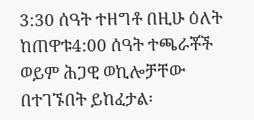3:30 ሰዓት ተዘግቶ በዚሁ ዕለት ከጠዋቱ4:00 ሰዓት ተጫራቾች ወይም ሕጋዊ ወኪሎቻቸው በተገኙበት ይከፈታል፡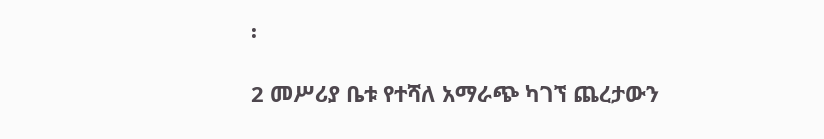፡

2 መሥሪያ ቤቱ የተሻለ አማራጭ ካገኘ ጨረታውን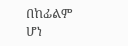በከፊልም ሆነ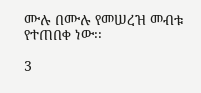ሙሉ በሙሉ የመሠረዝ መብቱ የተጠበቀ ነው፡፡

3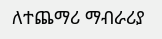ለተጨማሪ ማብራሪያ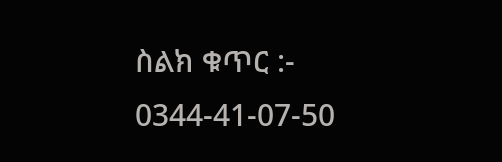ስልክ ቁጥር :- 0344-41-07-50